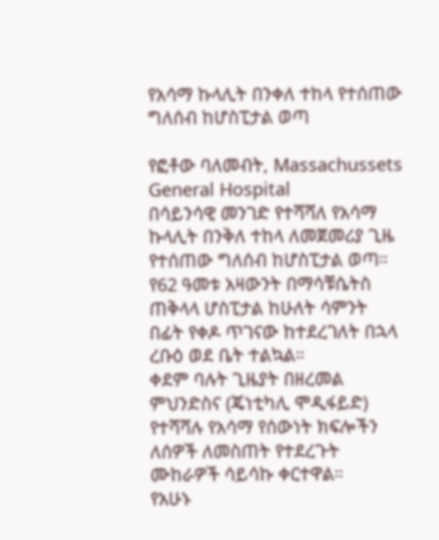የአሳማ ኩላሊት በንቀለ ተከላ የተሰጠው ግለሰብ ከሆስፒታል ወጣ

የፎቶው ባለመብት, Massachussets General Hospital
በሳይንሳዊ መንገድ የተሻሻለ የአሳማ ኩላሊት በንቅለ ተከላ ለመጀመሪያ ጊዜ የተሰጠው ግለሰብ ከሆስፒታል ወጣ።
የ62 ዓመቱ አዛውንት በማሳቹሴትስ ጠቅላላ ሆስፒታል ከሁለት ሳምንት በፊት የቀዶ ጥገናው ከተደረገለት በኋላ ረቡዕ ወደ ቤት ተልኳል።
ቀደም ባሉት ጊዜያት በዘረመል ምህንድስና (ጄነቲካሊ ሞዲፋይድ) የተሻሻሉ የአሳማ የሰውነት ክፍሎችን ለሰዎች ለመስጠት የተደረጉት ሙከራዎች ሳይሳኩ ቀርተዋል።
የአሁኑ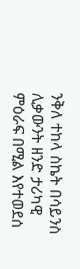ንቅለ ተከላ ስኬት በሳይንስ ሊቃውንት ዘንድ ታሪካዊ ምዕራፍ በሚል እየተወደሰ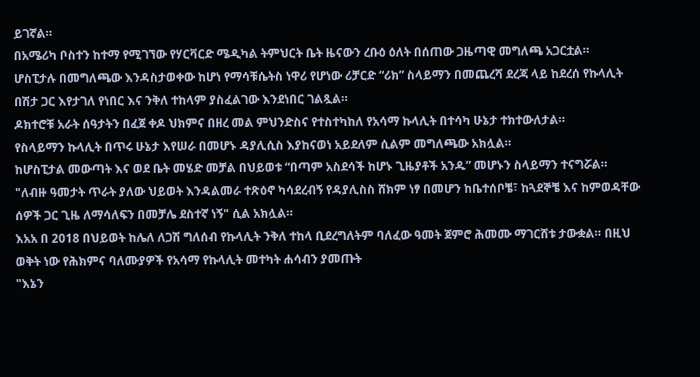ይገኛል።
በአሜሪካ ቦስተን ከተማ የሚገኘው የሃርቫርድ ሜዲካል ትምህርት ቤት ዜናውን ረቡዕ ዕለት በሰጠው ጋዜጣዊ መግለጫ አጋርቷል።
ሆስፒታሉ በመግለጫው እንዳስታወቀው ከሆነ የማሳቹሴትስ ነዋሪ የሆነው ሪቻርድ “ሪክ” ስላይማን በመጨረሻ ደረጃ ላይ ከደረሰ የኩላሊት በሽታ ጋር እየታገለ የነበር እና ንቅለ ተከላም ያስፈልገው እንደነበር ገልጿል።
ዶክተሮቹ አራት ሰዓታትን በፈጀ ቀዶ ህክምና በዘረ መል ምህንድስና የተስተካከለ የአሳማ ኩላሊት በተሳካ ሁኔታ ተክተውለታል።
የስላይማን ኩላሊት በጥሩ ሁኔታ እየሠራ በመሆኑ ዳያሊሲስ እያከናወነ አይደለም ሲልም መግለጫው አክሏል።
ከሆስፒታል መውጣት እና ወደ ቤት መሄድ መቻል በህይወቱ “በጣም አስደሳች ከሆኑ ጊዜያቶች አንዱ” መሆኑን ስላይማን ተናግሯል።
"ለብዙ ዓመታት ጥራት ያለው ህይወት እንዳልመራ ተጽዕኖ ካሳደረብኝ የዳያሊስስ ሸክም ነፃ በመሆን ከቤተሰቦቼ፣ ከጓደኞቼ እና ከምወዳቸው ሰዎች ጋር ጊዜ ለማሳለፍን በመቻሌ ደስተኛ ነኝ" ሲል አክሏል።
እአአ በ 2018 በህይወት ከሌለ ለጋሽ ግለሰብ የኩላሊት ንቅለ ተከላ ቢደረግለትም ባለፈው ዓመት ጀምሮ ሕመሙ ማገርሸቱ ታውቋል። በዚህ ወቅት ነው የሕክምና ባለሙያዎች የአሳማ የኩላሊት መተካት ሐሳብን ያመጡት
"እኔን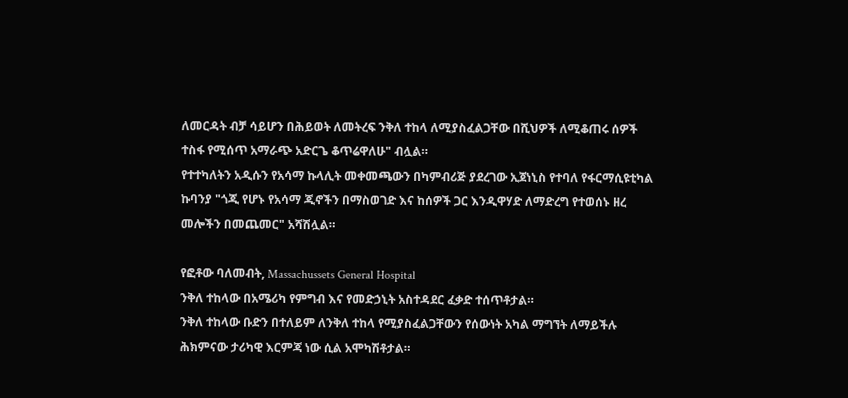ለመርዳት ብቻ ሳይሆን በሕይወት ለመትረፍ ንቅለ ተከላ ለሚያስፈልጋቸው በሺህዎች ለሚቆጠሩ ሰዎች ተስፋ የሚሰጥ አማራጭ አድርጌ ቆጥሬዋለሁ" ብሏል።
የተተካለትን አዲሱን የአሳማ ኩላሊት መቀመጫውን በካምብሪጅ ያደረገው ኢጀነኒስ የተባለ የፋርማሲዩቲካል ኩባንያ "ጎጂ የሆኑ የአሳማ ጂኖችን በማስወገድ እና ከሰዎች ጋር እንዲዋሃድ ለማድረግ የተወሰኑ ዘረ መሎችን በመጨመር" አሻሽሏል።

የፎቶው ባለመብት, Massachussets General Hospital
ንቅለ ተከላው በአሜሪካ የምግብ እና የመድኃኒት አስተዳደር ፈቃድ ተሰጥቶታል።
ንቅለ ተከላው ቡድን በተለይም ለንቅለ ተከላ የሚያስፈልጋቸውን የሰውነት አካል ማግኘት ለማይችሉ ሕክምናው ታሪካዊ እርምጃ ነው ሲል አሞካሽቶታል።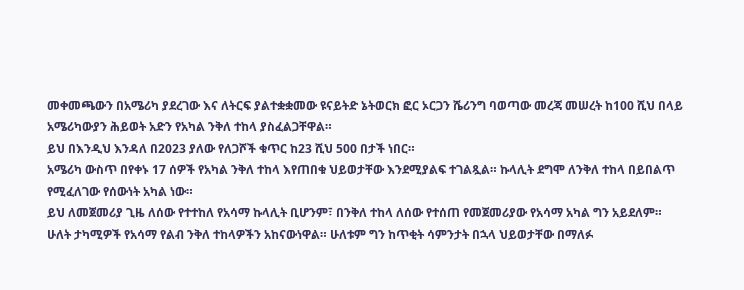መቀመጫውን በአሜሪካ ያደረገው እና ለትርፍ ያልተቋቋመው ዩናይትድ ኔትወርክ ፎር ኦርጋን ሼሪንግ ባወጣው መረጃ መሠረት ከ100 ሺህ በላይ አሜሪካውያን ሕይወት አድን የአካል ንቅለ ተከላ ያስፈልጋቸዋል።
ይህ በእንዲህ እንዳለ በ2023 ያለው የለጋሾች ቁጥር ከ23 ሺህ 500 በታች ነበር።
አሜሪካ ውስጥ በየቀኑ 17 ሰዎች የአካል ንቅለ ተከላ እየጠበቁ ህይወታቸው እንደሚያልፍ ተገልጿል። ኩላሊት ደግሞ ለንቅለ ተከላ በይበልጥ የሚፈለገው የሰውነት አካል ነው።
ይህ ለመጀመሪያ ጊዜ ለሰው የተተከለ የአሳማ ኩላሊት ቢሆንም፣ በንቅለ ተከላ ለሰው የተሰጠ የመጀመሪያው የአሳማ አካል ግን አይደለም።
ሁለት ታካሚዎች የአሳማ የልብ ንቅለ ተከላዎችን አከናውነዋል። ሁለቱም ግን ከጥቂት ሳምንታት በኋላ ህይወታቸው በማለፉ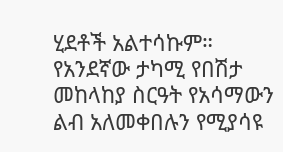ሂደቶች አልተሳኩም።
የአንደኛው ታካሚ የበሽታ መከላከያ ስርዓት የአሳማውን ልብ አለመቀበሉን የሚያሳዩ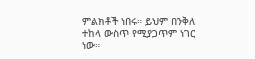ምልክቶች ነበሩ። ይህም በንቅለ ተከላ ውስጥ የሚያጋጥም ነገር ነው።